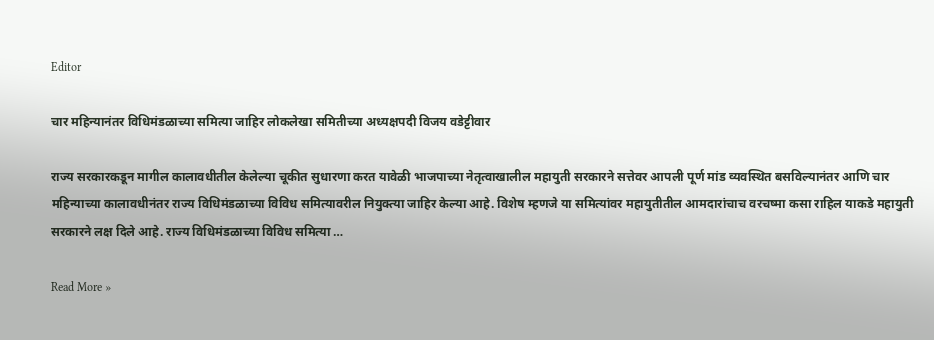Editor

चार महिन्यानंतर विधिमंडळाच्या समित्या जाहिर लोकलेखा समितीच्या अध्यक्षपदी विजय वडेट्टीवार

राज्य सरकारकडून मागील कालावधीतील केलेल्या चूकीत सुधारणा करत यावेळी भाजपाच्या नेतृत्वाखालील महायुती सरकारने सत्तेवर आपली पूर्ण मांड व्यवस्थित बसविल्यानंतर आणि चार महिन्याच्या कालावधीनंतर राज्य विधिमंडळाच्या विविध समित्यावरील नियुक्त्या जाहिर केल्या आहे. विशेष म्हणजे या समित्यांवर महायुतीतील आमदारांचाच वरचष्मा कसा राहिल याकडे महायुती सरकारने लक्ष दिले आहे. राज्य विधिमंडळाच्या विविध समित्या …

Read More »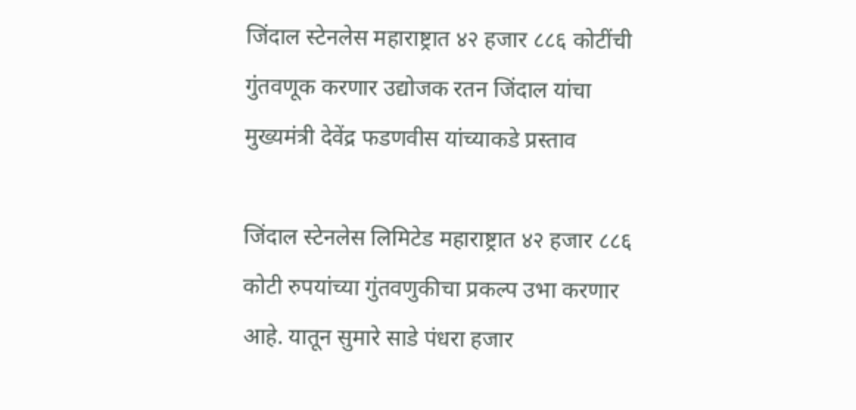जिंदाल स्टेनलेस महाराष्ट्रात ४२ हजार ८८६ कोटींची गुंतवणूक करणार उद्योजक रतन जिंदाल यांचा मुख्यमंत्री देवेंद्र फडणवीस यांच्याकडे प्रस्ताव

जिंदाल स्टेनलेस लिमिटेड महाराष्ट्रात ४२ हजार ८८६ कोटी रुपयांच्या गुंतवणुकीचा प्रकल्प उभा करणार आहे. यातून सुमारे साडे पंधरा हजार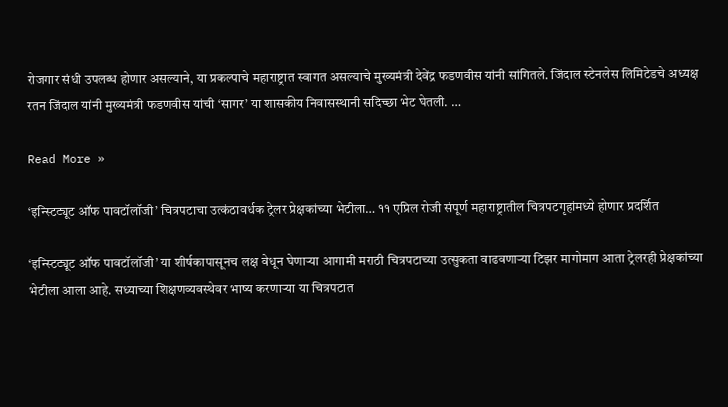रोजगार संधी उपलब्ध होणार असल्याने, या प्रकल्पाचे महाराष्ट्रात स्वागत असल्याचे मुख्यमंत्री देवेंद्र फडणवीस यांनी सांगितले. जिंदाल स्टेनलेस लिमिटेडचे अध्यक्ष रतन जिंदाल यांनी मुख्यमंत्री फडणवीस यांची ‘सागर’ या शासकीय निवासस्थानी सदिच्छा भेट घेतली. …

Read More »

‘इन्स्टिट्यूट ऑफ पावटॉलॉजी’ चित्रपटाचा उत्कंठावर्धक ट्रेलर प्रेक्षकांच्या भेटीला… ११ एप्रिल रोजी संपूर्ण महाराष्ट्रातील चित्रपटगृहांमध्ये होणार प्रदर्शित

‘इन्स्टिट्यूट ऑफ पावटॉलॉजी’ या शीर्षकापासूनच लक्ष वेधून घेणाऱ्या आगामी मराठी चित्रपटाच्या उत्सुकता वाढवणाऱ्या टिझर मागोमाग आता ट्रेलरही प्रेक्षकांच्या भेटीला आला आहे. सध्याच्या शिक्षणव्यवस्थेवर भाष्य करणाऱ्या या चित्रपटात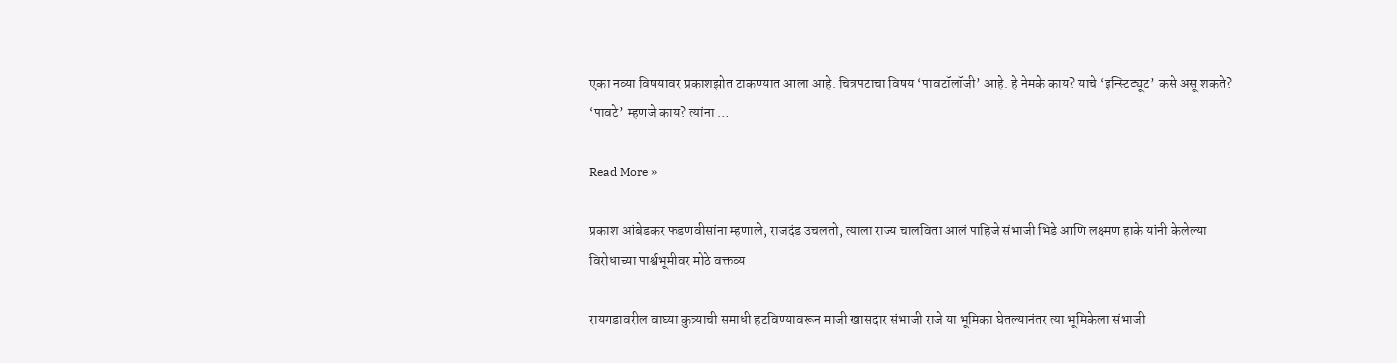एका नव्या विषयावर प्रकाशझोत टाकण्यात आला आहे. चित्रपटाचा विषय ‘पावटॉलॉजी’ आहे. हे नेमके काय? याचे ‘इन्स्टिट्यूट’ कसे असू शकते? ‘पावटे’ म्हणजे काय? त्यांना …

Read More »

प्रकाश आंबेडकर फडणवीसांना म्हणाले, राजदंड उचलतो, त्याला राज्य चालविता आलं पाहिजे संभाजी भिडे आणि लक्ष्मण हाके यांनी केलेल्या विरोधाच्या पार्श्वभूमीवर मोठे वक्तव्य

रायगडावरील वाघ्या कुत्र्याची समाधी हटविण्यावरून माजी खासदार संभाजी राजे या भूमिका घेतल्यानंतर त्या भूमिकेला संभाजी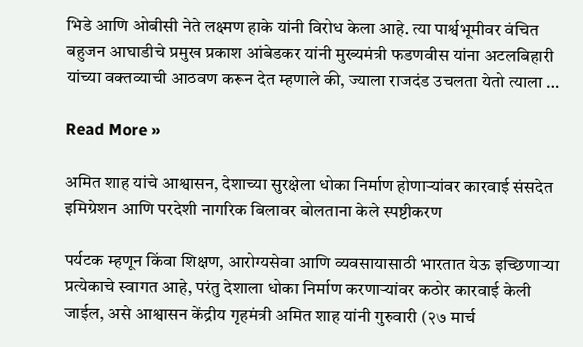भिडे आणि ओबीसी नेते लक्ष्मण हाके यांनी विरोध केला आहे. त्या पार्श्वभूमीवर वंचित बहुजन आघाडीचे प्रमुख प्रकाश आंबेडकर यांनी मुख्यमंत्री फडणवीस यांना अटलबिहारी यांच्या वक्तव्याची आठवण करून देत म्हणाले की, ज्याला राजदंड उचलता येतो त्याला …

Read More »

अमित शाह यांचे आश्वासन, देशाच्या सुरक्षेला धोका निर्माण होणाऱ्यांवर कारवाई संसदेत इमिग्रेशन आणि परदेशी नागरिक बिलावर बोलताना केले स्पष्टीकरण

पर्यटक म्हणून किंवा शिक्षण, आरोग्यसेवा आणि व्यवसायासाठी भारतात येऊ इच्छिणाऱ्या प्रत्येकाचे स्वागत आहे, परंतु देशाला धोका निर्माण करणाऱ्यांवर कठोर कारवाई केली जाईल, असे आश्वासन केंद्रीय गृहमंत्री अमित शाह यांनी गुरुवारी (२७ मार्च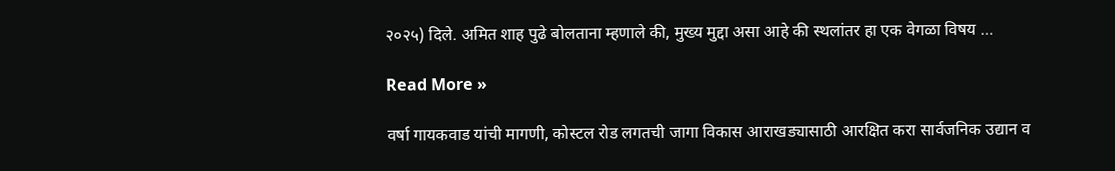२०२५) दिले. अमित शाह पुढे बोलताना म्हणाले की, मुख्य मुद्दा असा आहे की स्थलांतर हा एक वेगळा विषय …

Read More »

वर्षा गायकवाड यांची मागणी, कोस्टल रोड लगतची जागा विकास आराखड्यासाठी आरक्षित करा सार्वजनिक उद्यान व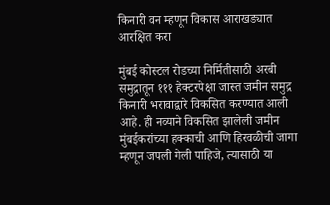किनारी वन म्हणून विकास आराखड्यात आरक्षित करा

मुंबई कोस्टल रोडच्या निर्मितीसाठी अरबी समुद्रातून १११ हेक्टरपेक्षा जास्त जमीन समुद्र किनारी भरावाद्वारे विकसित करण्यात आली आहे. ही नव्याने विकसित झालेली जमीन मुंबईकरांच्या हक्काची आणि हिरवळीची जागा म्हणून जपली गेली पाहिजे, त्यासाठी या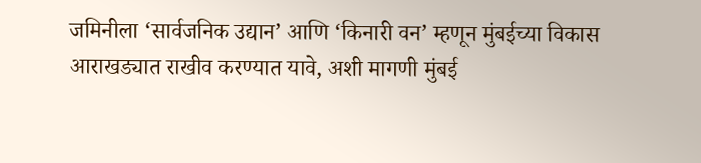जमिनीला ‘सार्वजनिक उद्यान’ आणि ‘किनारी वन’ म्हणून मुंबईच्या विकास आराखड्यात राखीव करण्यात यावे, अशी मागणी मुंबई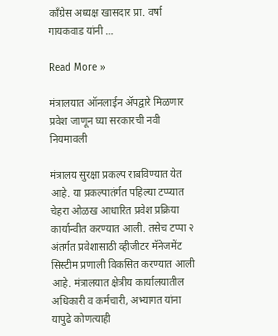काँग्रेस अध्यक्ष खासदार प्रा. वर्षा गायकवाड यांनी …

Read More »

मंत्रालयात ऑनलाईन ॲपद्वारे मिळणार प्रवेश जाणून घ्या सरकारची नवी नियमावली

मंत्रालय सुरक्षा प्रकल्प राबविण्यात येत आहे. या प्रकल्पातंर्गत पहिल्या टप्प्यात चेहरा ओळख आधारित प्रवेश प्रक्रिया कार्यान्वीत करण्यात आली. तसेच टप्पा २ अंतर्गत प्रवेशासाठी व्हीजीटर मॅनेजमेंट सिस्टीम प्रणाली विकसित करण्यात आली आहे. मंत्रालयात क्षेत्रीय कार्यालयातील अधिकारी व कर्मचारी, अभ्यागत यांना यापुढे कोणत्याही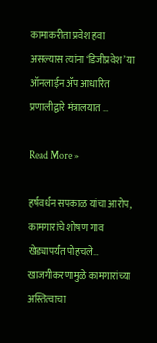कामाकरीता प्रवेश हवा असल्यास त्यांना ‘डिजीप्रवेश’ या ऑनलाईन ॲप आधारित प्रणालीद्वारे मंत्रालयात …

Read More »

हर्षवर्धन सपकाळ यांचा आरोप, कामगारांचे शोषण गाव खेड्यापर्यंत पोहचले… खाजगीकरणामुळे कामगारांच्या अस्तित्वाचा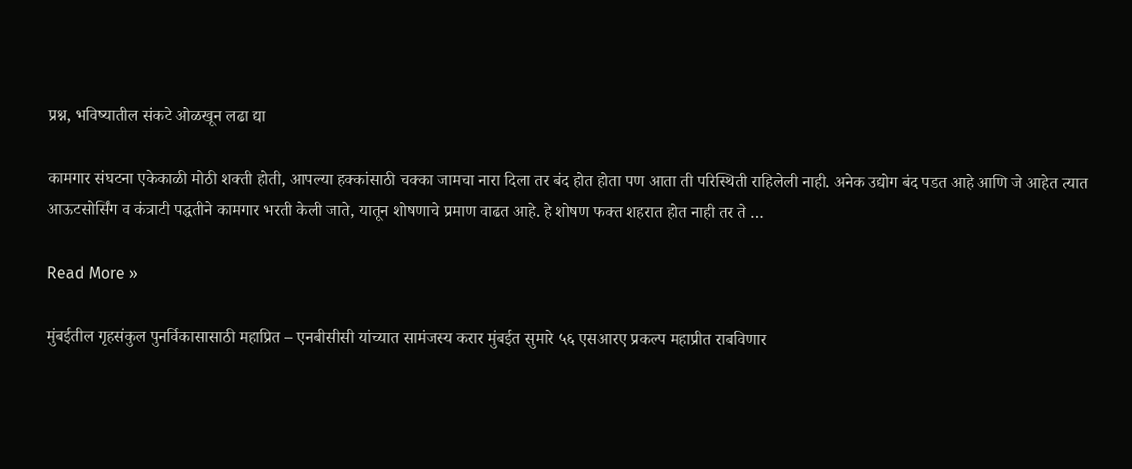प्रश्न, भविष्यातील संकटे ओळखून लढा द्या

कामगार संघटना एकेकाळी मोठी शक्ती होती, आपल्या हक्कांसाठी चक्का जामचा नारा दिला तर बंद होत होता पण आता ती परिस्थिती राहिलेली नाही. अनेक उद्योग बंद पडत आहे आणि जे आहेत त्यात आऊटसोर्सिंग व कंत्राटी पद्धतीने कामगार भरती केली जाते, यातून शोषणाचे प्रमाण वाढत आहे. हे शोषण फक्त शहरात होत नाही तर ते …

Read More »

मुंबईतील गृहसंकुल पुनर्विकासासाठी महाप्रित – एनबीसीसी यांच्यात सामंजस्य करार मुंबईत सुमारे ५६ एसआरए प्रकल्प महाप्रीत राबविणार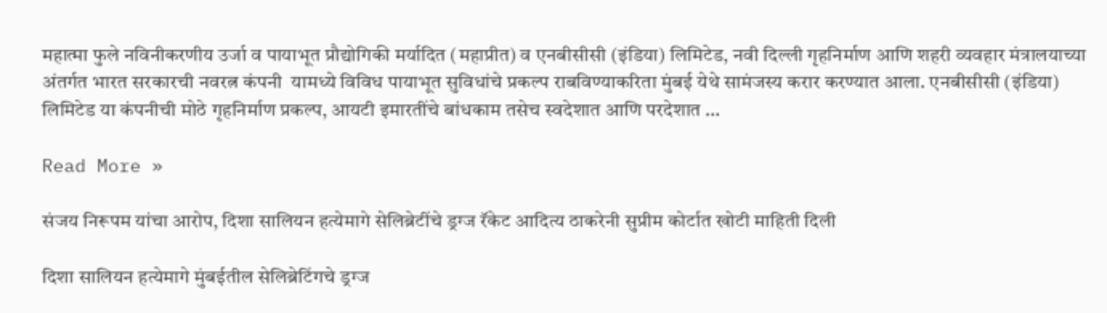महात्मा फुले नविनीकरणीय उर्जा व पायाभूत प्रौद्योगिकी मर्यादित (महाप्रीत) व एनबीसीसी (इंडिया) लिमिटेड, नवी दिल्ली गृहनिर्माण आणि शहरी व्यवहार मंत्रालयाच्या अंतर्गत भारत सरकारची नवरत्न कंपनी  यामध्ये विविध पायाभूत सुविधांचे प्रकल्प राबविण्याकरिता मुंबई येथे सामंजस्य करार करण्यात आला. एनबीसीसी (इंडिया) लिमिटेड या कंपनीची मोठे गृहनिर्माण प्रकल्प, आयटी इमारतींचे बांधकाम तसेच स्वदेशात आणि परदेशात …

Read More »

संजय निरूपम यांचा आरोप, दिशा सालियन हत्येमागे सेलिब्रेटींचे ड्रग्ज रॅकेट आदित्य ठाकरेनी सुप्रीम कोर्टात खोटी माहिती दिली

दिशा सालियन हत्येमागे मुंबईतील सेलिब्रेटिंगचे ड्रग्ज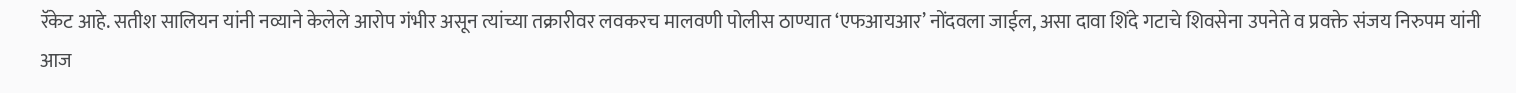रॅकेट आहे. सतीश सालियन यांनी नव्याने केलेले आरोप गंभीर असून त्यांच्या तक्रारीवर लवकरच मालवणी पोलीस ठाण्यात ‘एफआयआर’ नोंदवला जाईल, असा दावा शिंदे गटाचे शिवसेना उपनेते व प्रवक्ते संजय निरुपम यांनी आज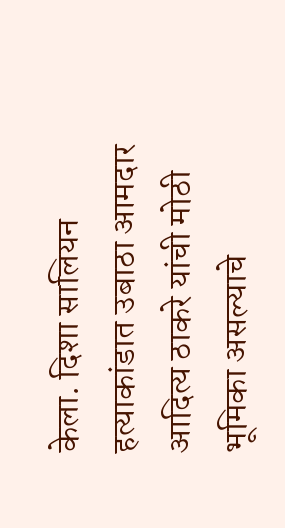केला. दिशा सालियन हत्याकांडात उबाठा आमदार आदित्य ठाकरे यांची मोठी भूमिका असल्याचे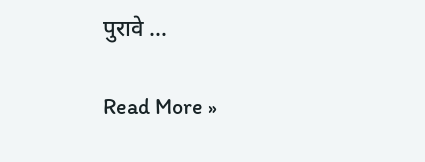पुरावे …

Read More »